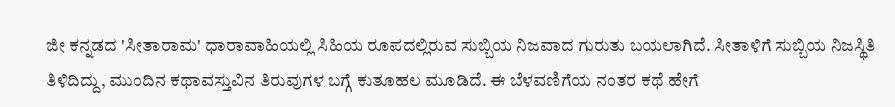ಜೀ ಕನ್ನಡದ 'ಸೀತಾರಾಮ' ಧಾರಾವಾಹಿಯಲ್ಲಿ ಸಿಹಿಯ ರೂಪದಲ್ಲಿರುವ ಸುಬ್ಬಿಯ ನಿಜವಾದ ಗುರುತು ಬಯಲಾಗಿದೆ. ಸೀತಾಳಿಗೆ ಸುಬ್ಬಿಯ ನಿಜಸ್ಥಿತಿ ತಿಳಿದಿದ್ದು, ಮುಂದಿನ ಕಥಾವಸ್ತುವಿನ ತಿರುವುಗಳ ಬಗ್ಗೆ ಕುತೂಹಲ ಮೂಡಿದೆ. ಈ ಬೆಳವಣಿಗೆಯ ನಂತರ ಕಥೆ ಹೇಗೆ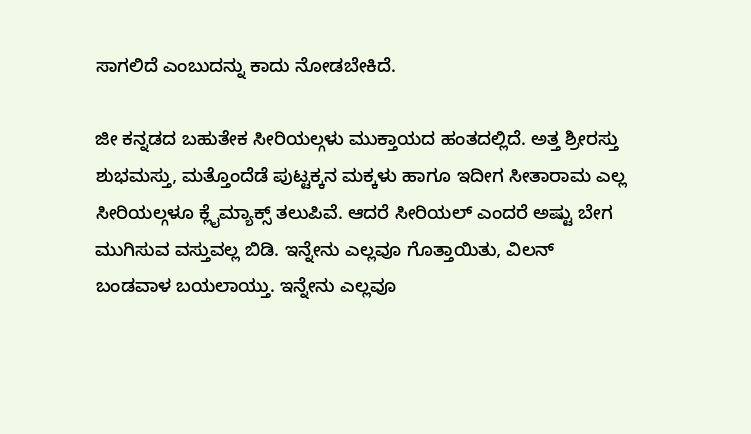ಸಾಗಲಿದೆ ಎಂಬುದನ್ನು ಕಾದು ನೋಡಬೇಕಿದೆ.

ಜೀ ಕನ್ನಡದ ಬಹುತೇಕ ಸೀರಿಯಲ್ಗಳು ಮುಕ್ತಾಯದ ಹಂತದಲ್ಲಿದೆ. ಅತ್ತ ಶ್ರೀರಸ್ತು ಶುಭಮಸ್ತು, ಮತ್ತೊಂದೆಡೆ ಪುಟ್ಟಕ್ಕನ ಮಕ್ಕಳು ಹಾಗೂ ಇದೀಗ ಸೀತಾರಾಮ ಎಲ್ಲ ಸೀರಿಯಲ್ಗಳೂ ಕ್ಲೈಮ್ಯಾಕ್ಸ್ ತಲುಪಿವೆ. ಆದರೆ ಸೀರಿಯಲ್ ಎಂದರೆ ಅಷ್ಟು ಬೇಗ ಮುಗಿಸುವ ವಸ್ತುವಲ್ಲ ಬಿಡಿ. ಇನ್ನೇನು ಎಲ್ಲವೂ ಗೊತ್ತಾಯಿತು, ವಿಲನ್ ಬಂಡವಾಳ ಬಯಲಾಯ್ತು. ಇನ್ನೇನು ಎಲ್ಲವೂ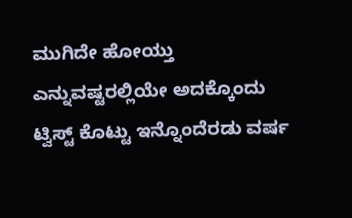ಮುಗಿದೇ ಹೋಯ್ತು ಎನ್ನುವಷ್ಟರಲ್ಲಿಯೇ ಅದಕ್ಕೊಂದು ಟ್ವಿಸ್ಟ್ ಕೊಟ್ಟು ಇನ್ನೊಂದೆರಡು ವರ್ಷ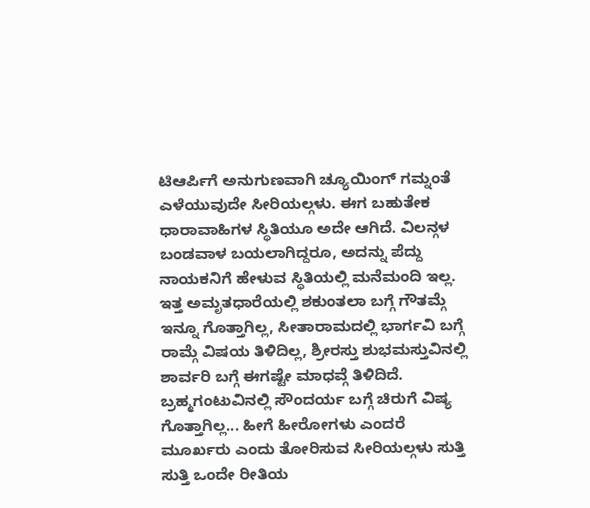ಟಿಆರ್ಪಿಗೆ ಅನುಗುಣವಾಗಿ ಚ್ಯೂಯಿಂಗ್ ಗಮ್ನಂತೆ ಎಳೆಯುವುದೇ ಸೀರಿಯಲ್ಗಳು. ಈಗ ಬಹುತೇಕ ಧಾರಾವಾಹಿಗಳ ಸ್ಥಿತಿಯೂ ಅದೇ ಆಗಿದೆ. ವಿಲನ್ಗಳ ಬಂಡವಾಳ ಬಯಲಾಗಿದ್ದರೂ, ಅದನ್ನು ಪೆದ್ದು ನಾಯಕನಿಗೆ ಹೇಳುವ ಸ್ಥಿತಿಯಲ್ಲಿ ಮನೆಮಂದಿ ಇಲ್ಲ. ಇತ್ತ ಅಮೃತಧಾರೆಯಲ್ಲಿ ಶಕುಂತಲಾ ಬಗ್ಗೆ ಗೌತಮ್ಗೆ ಇನ್ನೂ ಗೊತ್ತಾಗಿಲ್ಲ, ಸೀತಾರಾಮದಲ್ಲಿ ಭಾರ್ಗವಿ ಬಗ್ಗೆ ರಾಮ್ಗೆ ವಿಷಯ ತಿಳಿದಿಲ್ಲ, ಶ್ರೀರಸ್ತು ಶುಭಮಸ್ತುವಿನಲ್ಲಿ ಶಾರ್ವರಿ ಬಗ್ಗೆ ಈಗಷ್ಟೇ ಮಾಧವ್ಗೆ ತಿಳಿದಿದೆ. ಬ್ರಹ್ಮಗಂಟುವಿನಲ್ಲಿ ಸೌಂದರ್ಯ ಬಗ್ಗೆ ಚಿರುಗೆ ವಿಷ್ಯ ಗೊತ್ತಾಗಿಲ್ಲ... ಹೀಗೆ ಹೀರೋಗಳು ಎಂದರೆ ಮೂರ್ಖರು ಎಂದು ತೋರಿಸುವ ಸೀರಿಯಲ್ಗಳು ಸುತ್ತಿ ಸುತ್ತಿ ಒಂದೇ ರೀತಿಯ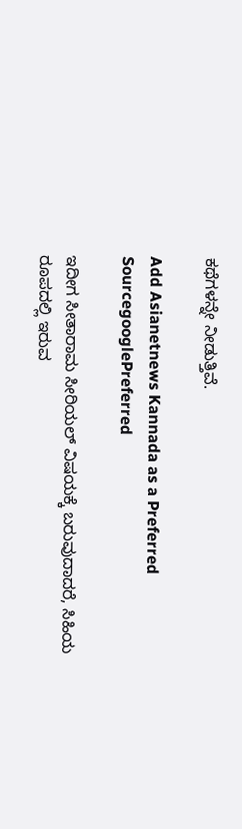ಕಥೆಗಳನ್ನೇ ನೀಡುತ್ತಿವೆ.

Add Asianetnews Kannada as a Preferred SourcegooglePreferred

ಇದೀಗ ಸೀತಾರಾಮ ಸೀರಿಯಲ್ ವಿಷಯಕ್ಕೆ ಬರುವುದಾದರೆ, ಸಿಹಿಯ ರೂಪದಲ್ಲಿ ಇರುವ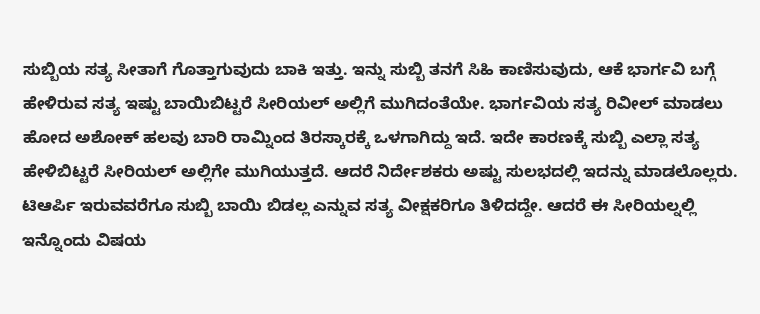ಸುಬ್ಬಿಯ ಸತ್ಯ ಸೀತಾಗೆ ಗೊತ್ತಾಗುವುದು ಬಾಕಿ ಇತ್ತು. ಇನ್ನು ಸುಬ್ಬಿ ತನಗೆ ಸಿಹಿ ಕಾಣಿಸುವುದು, ಆಕೆ ಭಾರ್ಗವಿ ಬಗ್ಗೆ ಹೇಳಿರುವ ಸತ್ಯ ಇಷ್ಟು ಬಾಯಿಬಿಟ್ಟರೆ ಸೀರಿಯಲ್ ಅಲ್ಲಿಗೆ ಮುಗಿದಂತೆಯೇ. ಭಾರ್ಗವಿಯ ಸತ್ಯ ರಿವೀಲ್ ಮಾಡಲು ಹೋದ ಅಶೋಕ್ ಹಲವು ಬಾರಿ ರಾಮ್ನಿಂದ ತಿರಸ್ಕಾರಕ್ಕೆ ಒಳಗಾಗಿದ್ದು ಇದೆ. ಇದೇ ಕಾರಣಕ್ಕೆ ಸುಬ್ಬಿ ಎಲ್ಲಾ ಸತ್ಯ ಹೇಳಿಬಿಟ್ಟರೆ ಸೀರಿಯಲ್ ಅಲ್ಲಿಗೇ ಮುಗಿಯುತ್ತದೆ. ಆದರೆ ನಿರ್ದೇಶಕರು ಅಷ್ಟು ಸುಲಭದಲ್ಲಿ ಇದನ್ನು ಮಾಡಲೊಲ್ಲರು. ಟಿಆರ್ಪಿ ಇರುವವರೆಗೂ ಸುಬ್ಬಿ ಬಾಯಿ ಬಿಡಲ್ಲ ಎನ್ನುವ ಸತ್ಯ ವೀಕ್ಷಕರಿಗೂ ತಿಳಿದದ್ದೇ. ಆದರೆ ಈ ಸೀರಿಯಲ್ನಲ್ಲಿ ಇನ್ನೊಂದು ವಿಷಯ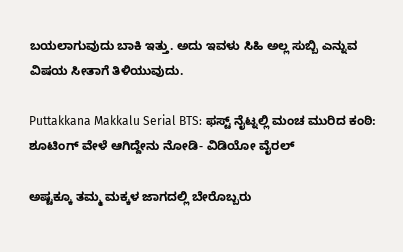ಬಯಲಾಗುವುದು ಬಾಕಿ ಇತ್ತು. ಅದು ಇವಳು ಸಿಹಿ ಅಲ್ಲ ಸುಬ್ಬಿ ಎನ್ನುವ ವಿಷಯ ಸೀತಾಗೆ ತಿಳಿಯುವುದು.

Puttakkana Makkalu Serial BTS: ಫಸ್ಟ್ ನೈಟ್ನಲ್ಲಿ ಮಂಚ ಮುರಿದ ಕಂಠಿ: ಶೂಟಿಂಗ್ ವೇಳೆ ಆಗಿದ್ದೇನು ನೋಡಿ- ವಿಡಿಯೋ ವೈರಲ್

ಅಷ್ಟಕ್ಕೂ ತಮ್ಮ ಮಕ್ಕಳ ಜಾಗದಲ್ಲಿ ಬೇರೊಬ್ಬರು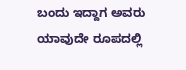ಬಂದು ಇದ್ದಾಗ ಅವರು ಯಾವುದೇ ರೂಪದಲ್ಲಿ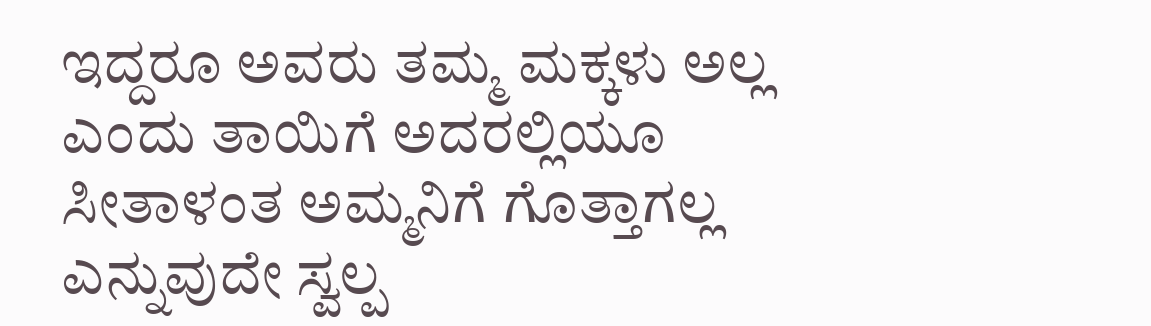ಇದ್ದರೂ ಅವರು ತಮ್ಮ ಮಕ್ಕಳು ಅಲ್ಲ ಎಂದು ತಾಯಿಗೆ ಅದರಲ್ಲಿಯೂ ಸೀತಾಳಂತ ಅಮ್ಮನಿಗೆ ಗೊತ್ತಾಗಲ್ಲ ಎನ್ನುವುದೇ ಸ್ವಲ್ಪ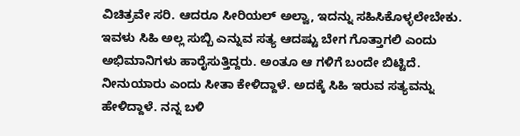ವಿಚಿತ್ರವೇ ಸರಿ. ಆದರೂ ಸೀರಿಯಲ್ ಅಲ್ವಾ, ಇದನ್ನು ಸಹಿಸಿಕೊಳ್ಳಲೇಬೇಕು. ಇವಳು ಸಿಹಿ ಅಲ್ಲ ಸುಬ್ಬಿ ಎನ್ನುವ ಸತ್ಯ ಆದಷ್ಟು ಬೇಗ ಗೊತ್ತಾಗಲಿ ಎಂದು ಅಭಿಮಾನಿಗಳು ಹಾರೈಸುತ್ತಿದ್ದರು. ಅಂತೂ ಆ ಗಳಿಗೆ ಬಂದೇ ಬಿಟ್ಟಿದೆ. ನೀನುಯಾರು ಎಂದು ಸೀತಾ ಕೇಳಿದ್ದಾಳೆ. ಅದಕ್ಕೆ ಸಿಹಿ ಇರುವ ಸತ್ಯವನ್ನು ಹೇಳಿದ್ದಾಳೆ. ನನ್ನ ಬಳಿ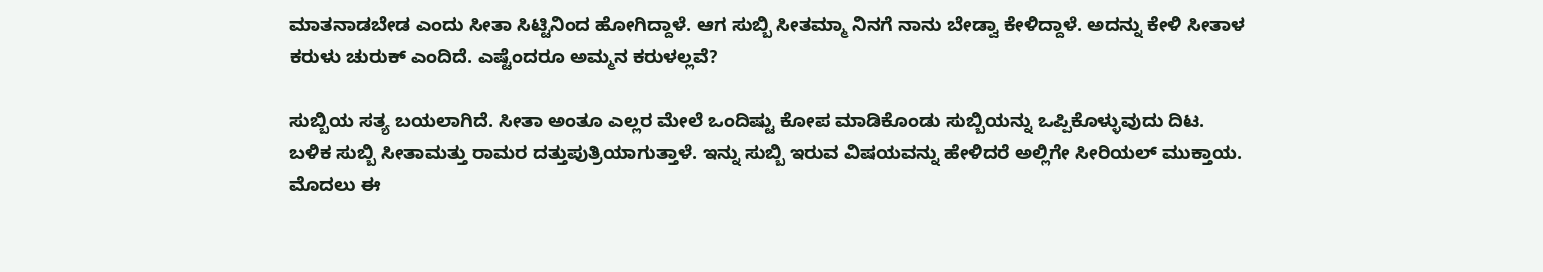ಮಾತನಾಡಬೇಡ ಎಂದು ಸೀತಾ ಸಿಟ್ಟಿನಿಂದ ಹೋಗಿದ್ದಾಳೆ. ಆಗ ಸುಬ್ಬಿ ಸೀತಮ್ಮಾ ನಿನಗೆ ನಾನು ಬೇಡ್ವಾ ಕೇಳಿದ್ದಾಳೆ. ಅದನ್ನು ಕೇಳಿ ಸೀತಾಳ ಕರುಳು ಚುರುಕ್ ಎಂದಿದೆ. ಎಷ್ಟೆಂದರೂ ಅಮ್ಮನ ಕರುಳಲ್ಲವೆ?

ಸುಬ್ಬಿಯ ಸತ್ಯ ಬಯಲಾಗಿದೆ. ಸೀತಾ ಅಂತೂ ಎಲ್ಲರ ಮೇಲೆ ಒಂದಿಷ್ಟು ಕೋಪ ಮಾಡಿಕೊಂಡು ಸುಬ್ಬಿಯನ್ನು ಒಪ್ಪಿಕೊಳ್ಳುವುದು ದಿಟ. ಬಳಿಕ ಸುಬ್ಬಿ ಸೀತಾಮತ್ತು ರಾಮರ ದತ್ತುಪುತ್ರಿಯಾಗುತ್ತಾಳೆ. ಇನ್ನು ಸುಬ್ಬಿ ಇರುವ ವಿಷಯವನ್ನು ಹೇಳಿದರೆ ಅಲ್ಲಿಗೇ ಸೀರಿಯಲ್ ಮುಕ್ತಾಯ. ಮೊದಲು ಈ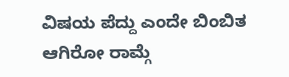ವಿಷಯ ಪೆದ್ದು ಎಂದೇ ಬಿಂಬಿತ ಆಗಿರೋ ರಾಮ್ಗೆ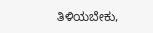ತಿಳಿಯಬೇಕು,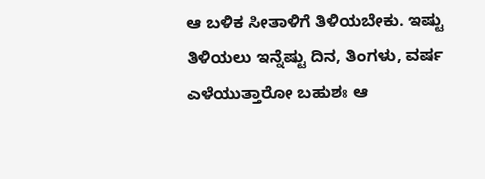ಆ ಬಳಿಕ ಸೀತಾಳಿಗೆ ತಿಳಿಯಬೇಕು. ಇಷ್ಟು ತಿಳಿಯಲು ಇನ್ನೆಷ್ಟು ದಿನ, ತಿಂಗಳು, ವರ್ಷ ಎಳೆಯುತ್ತಾರೋ ಬಹುಶಃ ಆ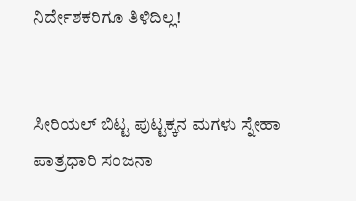ನಿರ್ದೇಶಕರಿಗೂ ತಿಳಿದಿಲ್ಲ!


ಸೀರಿಯಲ್ ಬಿಟ್ಟ ಪುಟ್ಟಕ್ಕನ ಮಗಳು ಸ್ನೇಹಾ ಪಾತ್ರಧಾರಿ ಸಂಜನಾ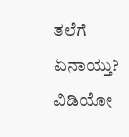ತಲೆಗೆ ಏನಾಯ್ತು? ವಿಡಿಯೋ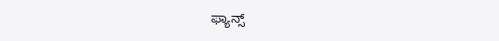ಫ್ಯಾನ್ಸ್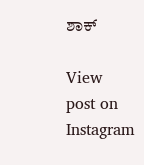ಶಾಕ್

View post on Instagram